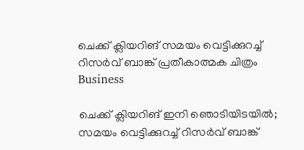ചെക്ക് ക്ലിയറിങ് സമയം വെട്ടിക്കുറച്ച് റിസര്‍വ് ബാങ്ക് പ്രതീകാത്മക ചിത്രം
Business

ചെക്ക് ക്ലിയറിങ് ഇനി ഞൊടിയിടയില്‍; സമയം വെട്ടിക്കുറച്ച് റിസര്‍വ് ബാങ്ക്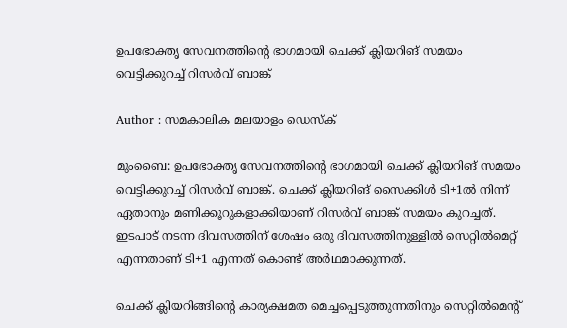ഉപഭോക്തൃ സേവനത്തിന്റെ ഭാഗമായി ചെക്ക് ക്ലിയറിങ് സമയം വെട്ടിക്കുറച്ച് റിസര്‍വ് ബാങ്ക്

Author : സമകാലിക മലയാളം ഡെസ്ക്

മുംബൈ: ഉപഭോക്തൃ സേവനത്തിന്റെ ഭാഗമായി ചെക്ക് ക്ലിയറിങ് സമയം വെട്ടിക്കുറച്ച് റിസര്‍വ് ബാങ്ക്. ചെക്ക് ക്ലിയറിങ് സൈക്കിള്‍ ടി+1ല്‍ നിന്ന് ഏതാനും മണിക്കൂറുകളാക്കിയാണ് റിസര്‍വ് ബാങ്ക് സമയം കുറച്ചത്. ഇടപാട് നടന്ന ദിവസത്തിന് ശേഷം ഒരു ദിവസത്തിനുള്ളില്‍ സെറ്റില്‍മെറ്റ് എന്നതാണ് ടി+1 എന്നത് കൊണ്ട് അര്‍ഥമാക്കുന്നത്.

ചെക്ക് ക്ലിയറിങ്ങിന്റെ കാര്യക്ഷമത മെച്ചപ്പെടുത്തുന്നതിനും സെറ്റില്‍മെന്റ്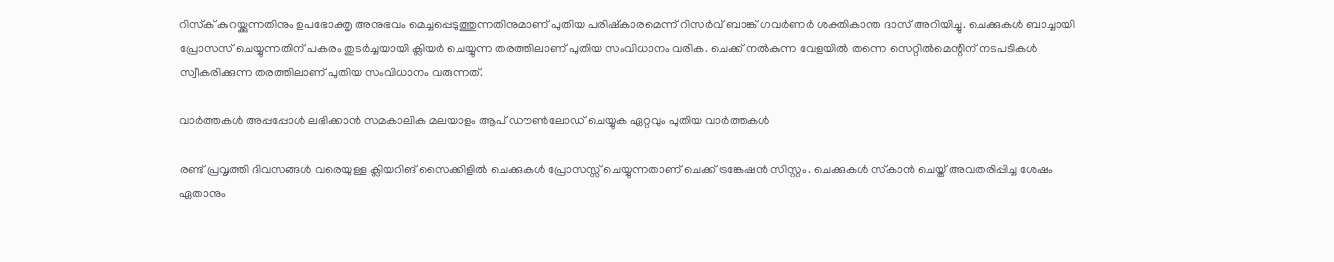റിസ്‌ക് കുറയ്ക്കുന്നതിനും ഉപഭോക്തൃ അനുഭവം മെച്ചപ്പെടുത്തുന്നതിനുമാണ് പുതിയ പരിഷ്‌കാരമെന്ന് റിസര്‍വ് ബാങ്ക് ഗവര്‍ണര്‍ ശക്തികാന്ത ദാസ് അറിയിച്ചു. ചെക്കുകള്‍ ബാച്ചായി പ്രോസസ് ചെയ്യുന്നതിന് പകരം തുടര്‍ച്ചയായി ക്ലിയര്‍ ചെയ്യുന്ന തരത്തിലാണ് പുതിയ സംവിധാനം വരിക. ചെക്ക് നല്‍കുന്ന വേളയില്‍ തന്നെ സെറ്റില്‍മെന്റിന് നടപടികള്‍ സ്വീകരിക്കുന്ന തരത്തിലാണ് പുതിയ സംവിധാനം വരുന്നത്.

വാര്‍ത്തകള്‍ അപ്പപ്പോള്‍ ലഭിക്കാന്‍ സമകാലിക മലയാളം ആപ് ഡൗണ്‍ലോഡ് ചെയ്യുക ഏറ്റവും പുതിയ വാര്‍ത്തകള്‍

രണ്ട് പ്രവൃത്തി ദിവസങ്ങള്‍ വരെയുള്ള ക്ലിയറിങ് സൈക്കിളില്‍ ചെക്കുകള്‍ പ്രോസസ്സ് ചെയ്യുന്നതാണ് ചെക്ക് ട്രങ്കേഷന്‍ സിസ്റ്റം. ചെക്കുകള്‍ സ്‌കാന്‍ ചെയ്ത് അവതരിപ്പിച്ച ശേഷം ഏതാനും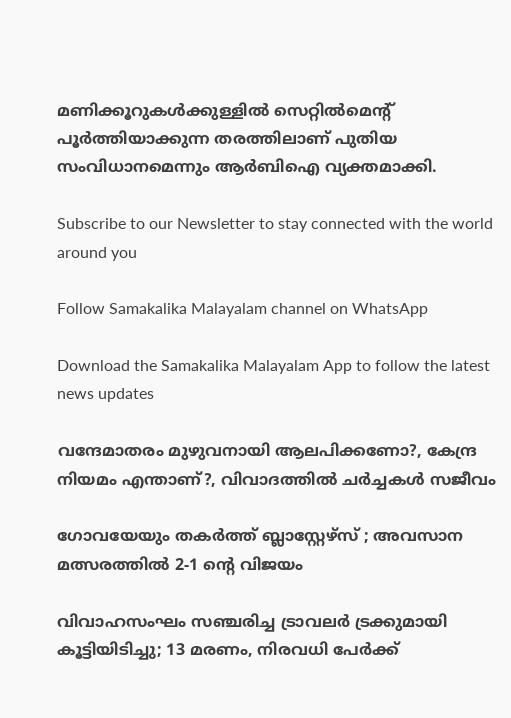മണിക്കൂറുകള്‍ക്കുള്ളില്‍ സെറ്റില്‍മെന്റ് പൂര്‍ത്തിയാക്കുന്ന തരത്തിലാണ് പുതിയ സംവിധാനമെന്നും ആര്‍ബിഐ വ്യക്തമാക്കി.

Subscribe to our Newsletter to stay connected with the world around you

Follow Samakalika Malayalam channel on WhatsApp

Download the Samakalika Malayalam App to follow the latest news updates

വന്ദേമാതരം മുഴുവനായി ആലപിക്കണോ?, കേന്ദ്ര നിയമം എന്താണ്?, വിവാദത്തില്‍ ചര്‍ച്ചകള്‍ സജീവം

ഗോവയേയും തകർത്ത് ബ്ലാസ്റ്റേഴ്സ് ; അവസാന മത്സരത്തിൽ 2-1 ന്റെ വിജയം

വിവാഹസംഘം സഞ്ചരിച്ച ട്രാവലര്‍ ട്രക്കുമായി കൂട്ടിയിടിച്ചു; 13 മരണം, നിരവധി പേര്‍ക്ക്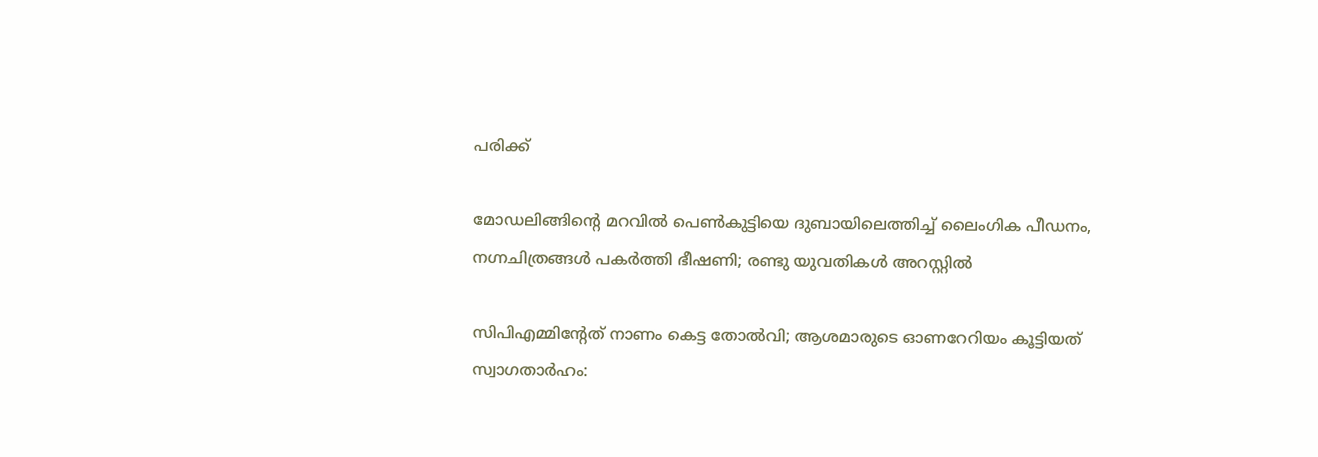പരിക്ക്

മോഡലിങ്ങിന്റെ മറവിൽ പെൺകുട്ടിയെ ദുബായിലെത്തിച്ച് ലൈംഗിക പീഡനം, നഗ്നചിത്രങ്ങൾ പകർത്തി ഭീഷണി; രണ്ടു യുവതികൾ അറസ്റ്റിൽ

സിപിഎമ്മിന്റേത് നാണം കെട്ട തോല്‍വി; ആശമാരുടെ ഓണറേറിയം കൂട്ടിയത് സ്വാഗതാര്‍ഹം: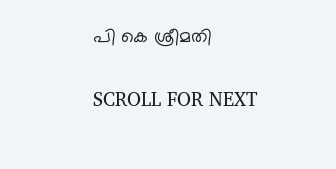പി കെ ശ്രീമതി

SCROLL FOR NEXT